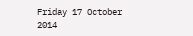Friday 17 October 2014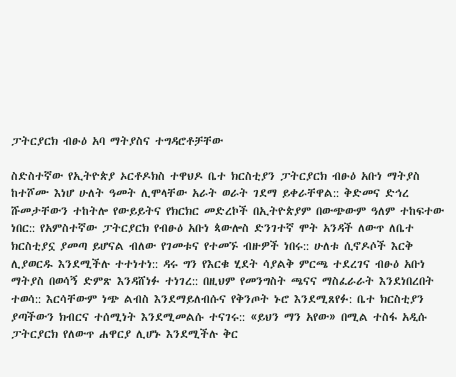ፓትርያርክ ብፁዕ አባ ማትያስና ተግዳሮቶቻቸው

ስድስተኛው የኢትዮጵያ ኦርቶዶክስ ተዋህዶ ቤተ ክርስቲያን ፓትርያርክ ብፁዕ አቡነ ማትያስ ከተሾሙ እነሆ ሁለት ዓመት ሊሞላቸው አራት ወራት ገደማ ይቀራቸዋል:: ቅድመና ድኅረ ሹመታቸውን ተከትሎ የውይይትና የክርክር መድረኮች በኢትዮጵያም በውጭውም ዓለም ተከፍተው ነበር:: የአምስተኛው ፓትርያርክ የብፁዕ አቡነ ጳውሎስ ድንገተኛ ሞት አንዳች ለውጥ ለቤተ ክርስቲያኗ ያመጣ ይሆናል ብለው የገመቱና የተመኙ ብዙዎች ነበሩ:: ሁለቱ ሲኖዶሶች እርቅ ሊያወርዱ እንደሚችሉ ተተነተነ:: ዳሩ ግን የእርቁ ሂደት ሳያልቅ ምርጫ ተደረገና ብፁዕ አቡነ ማትያስ በወሳኝ ድምጽ እንዳሸነፉ ተነገረ:: በዚህም የመንግስት ጫናና ማስፈራራት እንደነበረበት ተወሳ:: እርሳቸውም ነጭ ልብስ እንደማይለብሱና የቅንጦት ኑሮ እንደሚጸየፉ: ቤተ ክርስቲያን ያጣችውን ክብርና ተሰሚነት እንደሚመልሱ ተናገሩ:: «ይህን ማን አየው» በሚል ተስፋ አዲሱ ፓትርያርክ የለውጥ ሐዋርያ ሊሆኑ እንደሚችሉ ቅር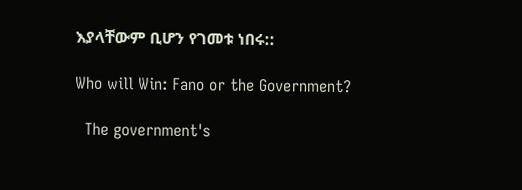እያላቸውም ቢሆን የገመቱ ነበሩ::

Who will Win: Fano or the Government?

  The government's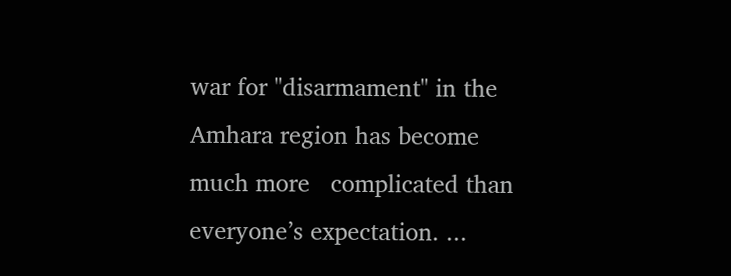war for "disarmament" in the Amhara region has become much more   complicated than everyone’s expectation. ...